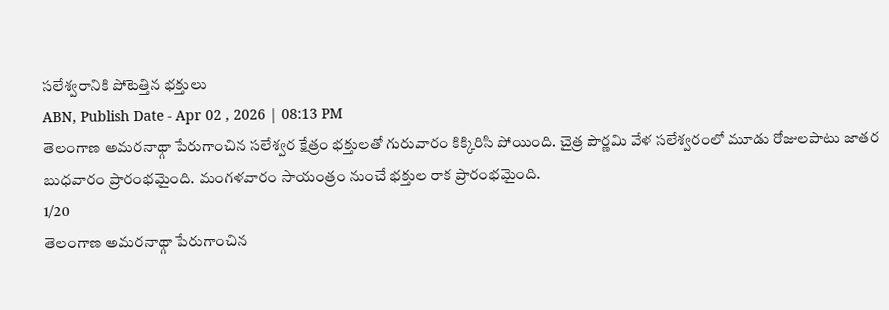సలేశ్వరానికి పోటెత్తిన భక్తులు
ABN, Publish Date - Apr 02 , 2026 | 08:13 PM
తెలంగాణ అమరనాథ్గా పేరుగాంచిన సలేశ్వర క్షేత్రం భక్తులతో గురువారం కిక్కిరిసి పోయింది. చైత్ర పౌర్ణమి వేళ సలేశ్వరంలో మూడు రోజులపాటు జాతర బుధవారం ప్రారంభమైంది. మంగళవారం సాయంత్రం నుంచే భక్తుల రాక ప్రారంభమైంది.
1/20
తెలంగాణ అమరనాథ్గా పేరుగాంచిన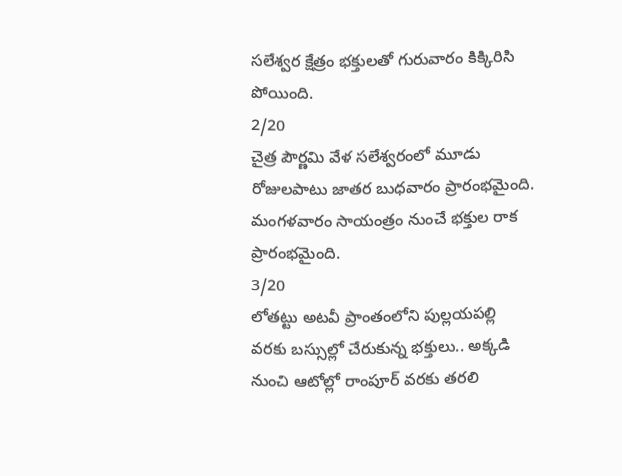సలేశ్వర క్షేత్రం భక్తులతో గురువారం కిక్కిరిసి పోయింది.
2/20
చైత్ర పౌర్ణమి వేళ సలేశ్వరంలో మూడు రోజులపాటు జాతర బుధవారం ప్రారంభమైంది. మంగళవారం సాయంత్రం నుంచే భక్తుల రాక ప్రారంభమైంది.
3/20
లోతట్టు అటవీ ప్రాంతంలోని పుల్లయపల్లి వరకు బస్సుల్లో చేరుకున్న భక్తులు.. అక్కడి నుంచి ఆటోల్లో రాంపూర్ వరకు తరలి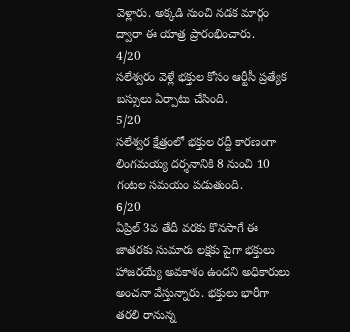వెళ్లారు. అక్కడి నుంచి నడక మార్గం ద్వారా ఈ యాత్ర ప్రారంభించారు.
4/20
సలేశ్వరం వెళ్లే భక్తుల కోసం ఆర్టీసీ ప్రత్యేక బస్సులు ఏర్పాటు చేసింది.
5/20
సలేశ్వర క్షేత్రంలో భక్తుల రద్దీ కారణంగా లింగమయ్య దర్శనానికి 8 నుంచి 10 గంటల సమయం పడుతుంది.
6/20
ఏప్రిల్ 3వ తేదీ వరకు కొనసాగే ఈ జాతరకు సుమారు లక్షకు పైగా భక్తులు హాజరయ్యే అవకాశం ఉందని అధికారులు అంచనా వేస్తున్నారు. భక్తులు భారీగా తరలి రానున్న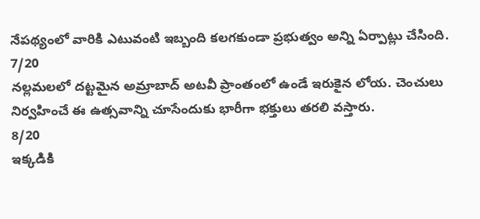నేపథ్యంలో వారికి ఎటువంటి ఇబ్బంది కలగకుండా ప్రభుత్వం అన్ని ఏర్పాట్లు చేసింది.
7/20
నల్లమలలో దట్టమైన అమ్రాబాద్ అటవీ ప్రాంతంలో ఉండే ఇరుకైన లోయ. చెంచులు నిర్వహించే ఈ ఉత్సవాన్ని చూసేందుకు భారీగా భక్తులు తరలి వస్తారు.
8/20
ఇక్కడికి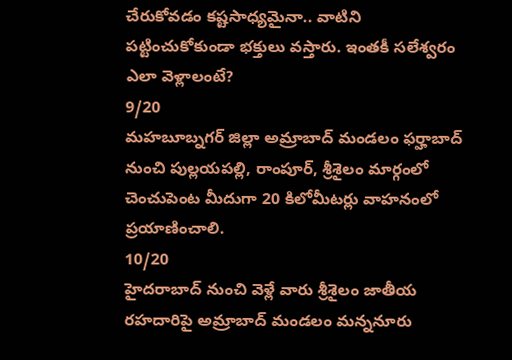చేరుకోవడం కష్టసాధ్యమైనా.. వాటిని పట్టించుకోకుండా భక్తులు వస్తారు. ఇంతకీ సలేశ్వరం ఎలా వెళ్లాలంటే?
9/20
మహబూబ్నగర్ జిల్లా అమ్రాబాద్ మండలం ఫర్హాబాద్ నుంచి పుల్లయపల్లి, రాంపూర్, శ్రీశైలం మార్గంలో చెంచుపెంట మీదుగా 20 కిలోమీటర్లు వాహనంలో ప్రయాణించాలి.
10/20
హైదరాబాద్ నుంచి వెళ్లే వారు శ్రీశైలం జాతీయ రహదారిపై అమ్రాబాద్ మండలం మన్ననూరు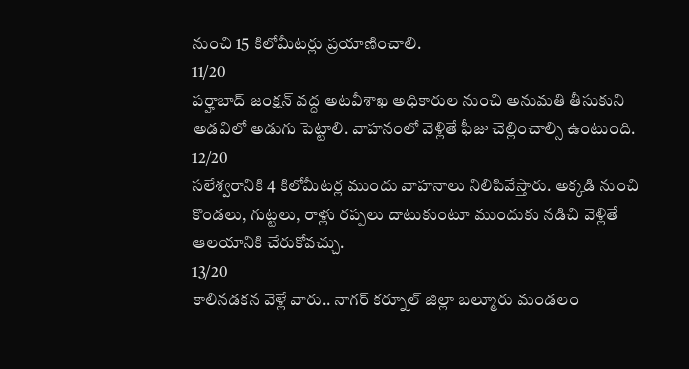నుంచి 15 కిలోమీటర్లు ప్రయాణించాలి.
11/20
పర్హాబాద్ జంక్షన్ వద్ద అటవీశాఖ అధికారుల నుంచి అనుమతి తీసుకుని అడవిలో అడుగు పెట్టాలి. వాహనంలో వెళ్లితే ఫీజు చెల్లించాల్సి ఉంటుంది.
12/20
సలేశ్వరానికి 4 కిలోమీటర్ల ముందు వాహనాలు నిలిపివేస్తారు. అక్కడి నుంచి కొండలు, గుట్టలు, రాళ్లు రప్పలు దాటుకుంటూ ముందుకు నడిచి వెళ్లితే ఆలయానికి చేరుకోవచ్చు.
13/20
కాలినడకన వెళ్లే వారు.. నాగర్ కర్నూల్ జిల్లా బల్మూరు మండలం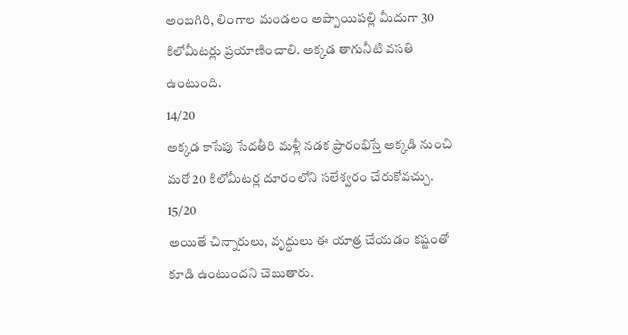అంబగిరి, లింగాల మండలం అప్పాయిపల్లి మీదుగా 30 కిలోమీటర్లు ప్రయాణించాలి. అక్కడ తాగునీటి వసతి ఉంటుంది.
14/20
అక్కడ కాసేపు సేదతీరి మళ్లీ నడక ప్రారంభిస్తే అక్కడి నుంచి మరో 20 కిలోమీటర్ల దూరంలోని సలేశ్వరం చేరుకోవచ్చు.
15/20
అయితే చిన్నారులు, వృద్ధులు ఈ యాత్ర చేయడం కష్టంతో కూడి ఉంటుందని చెబుతారు.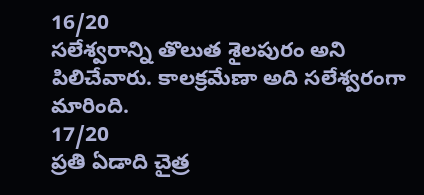16/20
సలేశ్వరాన్ని తొలుత శైలపురం అని పిలిచేవారు. కాలక్రమేణా అది సలేశ్వరంగా మారింది.
17/20
ప్రతి ఏడాది చైత్ర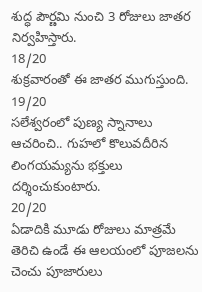శుద్ధ పౌర్ణమి నుంచి 3 రోజులు జాతర నిర్వహిస్తారు.
18/20
శుక్రవారంతో ఈ జాతర ముగుస్తుంది.
19/20
సలేశ్వరంలో పుణ్య స్నానాలు ఆచరించి.. గుహలో కొలువదీరిన లింగయమ్యను భక్తులు దర్శించుకుంటారు.
20/20
ఏడాదికి మూడు రోజులు మాత్రమే తెరిచి ఉండే ఈ ఆలయంలో పూజలను చెంచు పూజారులు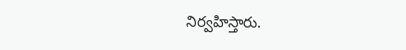నిర్వహిస్తారు.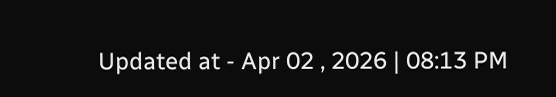Updated at - Apr 02 , 2026 | 08:13 PM